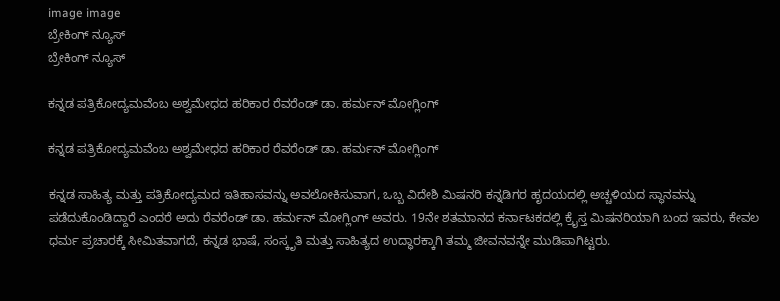image image
ಬ್ರೇಕಿಂಗ್ ನ್ಯೂಸ್
ಬ್ರೇಕಿಂಗ್ ನ್ಯೂಸ್

ಕನ್ನಡ ಪತ್ರಿಕೋದ್ಯಮವೆಂಬ ಅಶ್ವಮೇಧದ ಹರಿಕಾರ ರೆವರೆಂಡ್ ಡಾ. ಹರ್ಮನ್ ಮೋಗ್ಲಿಂಗ್

ಕನ್ನಡ ಪತ್ರಿಕೋದ್ಯಮವೆಂಬ ಅಶ್ವಮೇಧದ ಹರಿಕಾರ ರೆವರೆಂಡ್ ಡಾ. ಹರ್ಮನ್ ಮೋಗ್ಲಿಂಗ್

ಕನ್ನಡ ಸಾಹಿತ್ಯ ಮತ್ತು ಪತ್ರಿಕೋದ್ಯಮದ ಇತಿಹಾಸವನ್ನು ಅವಲೋಕಿಸುವಾಗ, ಒಬ್ಬ ವಿದೇಶಿ ಮಿಷನರಿ ಕನ್ನಡಿಗರ ಹೃದಯದಲ್ಲಿ ಅಚ್ಚಳಿಯದ ಸ್ಥಾನವನ್ನು ಪಡೆದುಕೊಂಡಿದ್ದಾರೆ ಎಂದರೆ ಅದು ರೆವರೆಂಡ್ ಡಾ. ಹರ್ಮನ್ ಮೋಗ್ಲಿಂಗ್ ಅವರು. 19ನೇ ಶತಮಾನದ ಕರ್ನಾಟಕದಲ್ಲಿ ಕ್ರೈಸ್ತ ಮಿಷನರಿಯಾಗಿ ಬಂದ ಇವರು, ಕೇವಲ ಧರ್ಮ ಪ್ರಚಾರಕ್ಕೆ ಸೀಮಿತವಾಗದೆ, ಕನ್ನಡ ಭಾಷೆ, ಸಂಸ್ಕೃತಿ ಮತ್ತು ಸಾಹಿತ್ಯದ ಉದ್ಧಾರಕ್ಕಾಗಿ ತಮ್ಮ ಜೀವನವನ್ನೇ ಮುಡಿಪಾಗಿಟ್ಟರು.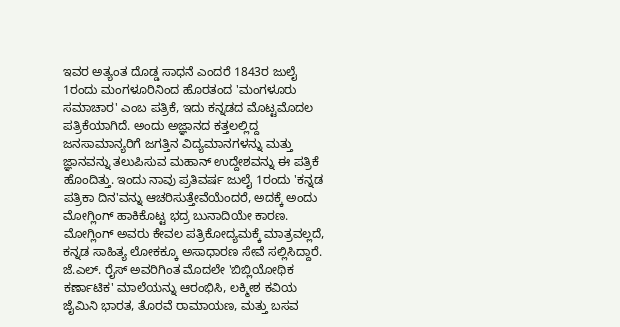ಇವರ ಅತ್ಯಂತ ದೊಡ್ಡ ಸಾಧನೆ ಎಂದರೆ 1843ರ ಜುಲೈ 1ರಂದು ಮಂಗಳೂರಿನಿಂದ ಹೊರತಂದ 'ಮಂಗಳೂರು ಸಮಾಚಾರ' ಎಂಬ ಪತ್ರಿಕೆ, ಇದು ಕನ್ನಡದ ಮೊಟ್ಟಮೊದಲ ಪತ್ರಿಕೆಯಾಗಿದೆ. ಅಂದು ಅಜ್ಞಾನದ ಕತ್ತಲಲ್ಲಿದ್ದ ಜನಸಾಮಾನ್ಯರಿಗೆ ಜಗತ್ತಿನ ವಿದ್ಯಮಾನಗಳನ್ನು ಮತ್ತು ಜ್ಞಾನವನ್ನು ತಲುಪಿಸುವ ಮಹಾನ್ ಉದ್ದೇಶವನ್ನು ಈ ಪತ್ರಿಕೆ ಹೊಂದಿತ್ತು. ಇಂದು ನಾವು ಪ್ರತಿವರ್ಷ ಜುಲೈ 1ರಂದು 'ಕನ್ನಡ ಪತ್ರಿಕಾ ದಿನ'ವನ್ನು ಆಚರಿಸುತ್ತೇವೆಯೆಂದರೆ, ಅದಕ್ಕೆ ಅಂದು ಮೋಗ್ಲಿಂಗ್ ಹಾಕಿಕೊಟ್ಟ ಭದ್ರ ಬುನಾದಿಯೇ ಕಾರಣ. ಮೋಗ್ಲಿಂಗ್ ಅವರು ಕೇವಲ ಪತ್ರಿಕೋದ್ಯಮಕ್ಕೆ ಮಾತ್ರವಲ್ಲದೆ, ಕನ್ನಡ ಸಾಹಿತ್ಯ ಲೋಕಕ್ಕೂ ಅಸಾಧಾರಣ ಸೇವೆ ಸಲ್ಲಿಸಿದ್ದಾರೆ. ಜೆ.ಎಲ್. ರೈಸ್ ಅವರಿಗಿಂತ ಮೊದಲೇ 'ಬಿಬ್ಲಿಯೋಥಿಕ ಕರ್ಣಾಟಿಕ' ಮಾಲೆಯನ್ನು ಆರಂಭಿಸಿ, ಲಕ್ಮೀಶ ಕವಿಯ ಜೈಮಿನಿ ಭಾರತ, ತೊರವೆ ರಾಮಾಯಣ, ಮತ್ತು ಬಸವ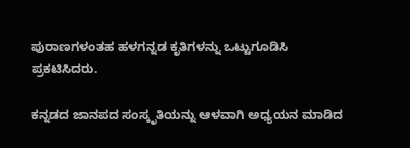ಪುರಾಣಗಳಂತಹ ಹಳಗನ್ನಡ ಕೃತಿಗಳನ್ನು ಒಟ್ಟುಗೂಡಿಸಿ ಪ್ರಕಟಿಸಿದರು.

ಕನ್ನಡದ ಜಾನಪದ ಸಂಸ್ಕೃತಿಯನ್ನು ಆಳವಾಗಿ ಅಧ್ಯಯನ ಮಾಡಿದ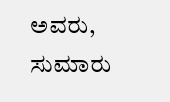ಅವರು, ಸುಮಾರು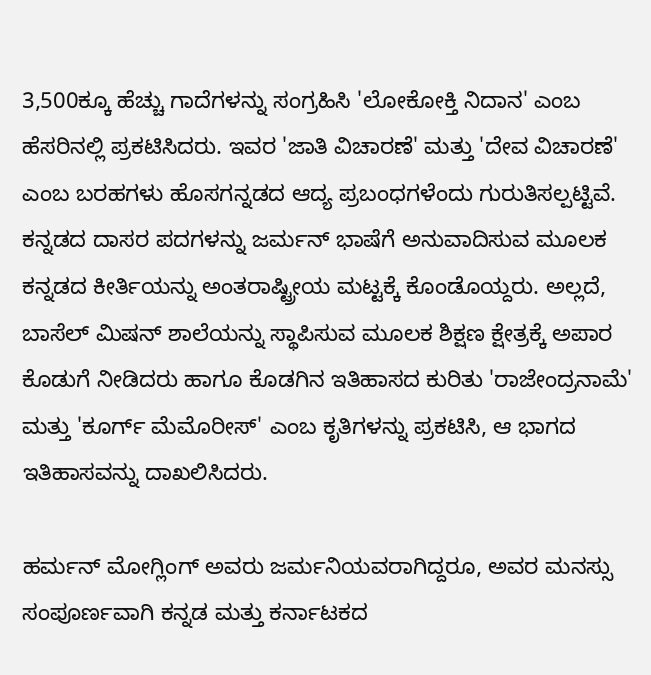3,500ಕ್ಕೂ ಹೆಚ್ಚು ಗಾದೆಗಳನ್ನು ಸಂಗ್ರಹಿಸಿ 'ಲೋಕೋಕ್ತಿ ನಿದಾನ' ಎಂಬ ಹೆಸರಿನಲ್ಲಿ ಪ್ರಕಟಿಸಿದರು. ಇವರ 'ಜಾತಿ ವಿಚಾರಣೆ' ಮತ್ತು 'ದೇವ ವಿಚಾರಣೆ' ಎಂಬ ಬರಹಗಳು ಹೊಸಗನ್ನಡದ ಆದ್ಯ ಪ್ರಬಂಧಗಳೆಂದು ಗುರುತಿಸಲ್ಪಟ್ಟಿವೆ. ಕನ್ನಡದ ದಾಸರ ಪದಗಳನ್ನು ಜರ್ಮನ್ ಭಾಷೆಗೆ ಅನುವಾದಿಸುವ ಮೂಲಕ ಕನ್ನಡದ ಕೀರ್ತಿಯನ್ನು ಅಂತರಾಷ್ಟ್ರೀಯ ಮಟ್ಟಕ್ಕೆ ಕೊಂಡೊಯ್ದರು. ಅಲ್ಲದೆ, ಬಾಸೆಲ್ ಮಿಷನ್ ಶಾಲೆಯನ್ನು ಸ್ಥಾಪಿಸುವ ಮೂಲಕ ಶಿಕ್ಷಣ ಕ್ಷೇತ್ರಕ್ಕೆ ಅಪಾರ ಕೊಡುಗೆ ನೀಡಿದರು ಹಾಗೂ ಕೊಡಗಿನ ಇತಿಹಾಸದ ಕುರಿತು 'ರಾಜೇಂದ್ರನಾಮೆ' ಮತ್ತು 'ಕೂರ್ಗ್ ಮೆಮೊರೀಸ್' ಎಂಬ ಕೃತಿಗಳನ್ನು ಪ್ರಕಟಿಸಿ, ಆ ಭಾಗದ ಇತಿಹಾಸವನ್ನು ದಾಖಲಿಸಿದರು.

ಹರ್ಮನ್ ಮೋಗ್ಲಿಂಗ್ ಅವರು ಜರ್ಮನಿಯವರಾಗಿದ್ದರೂ, ಅವರ ಮನಸ್ಸು ಸಂಪೂರ್ಣವಾಗಿ ಕನ್ನಡ ಮತ್ತು ಕರ್ನಾಟಕದ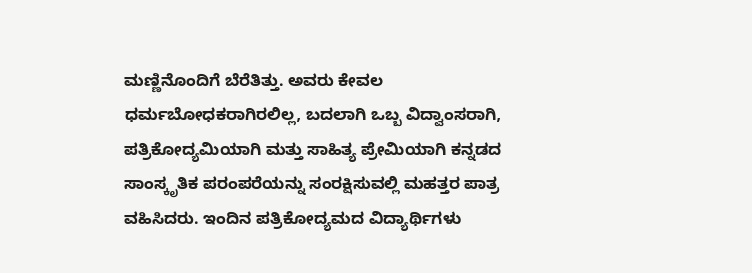ಮಣ್ಣಿನೊಂದಿಗೆ ಬೆರೆತಿತ್ತು. ಅವರು ಕೇವಲ ಧರ್ಮಬೋಧಕರಾಗಿರಲಿಲ್ಲ, ಬದಲಾಗಿ ಒಬ್ಬ ವಿದ್ವಾಂಸರಾಗಿ, ಪತ್ರಿಕೋದ್ಯಮಿಯಾಗಿ ಮತ್ತು ಸಾಹಿತ್ಯ ಪ್ರೇಮಿಯಾಗಿ ಕನ್ನಡದ ಸಾಂಸ್ಕೃತಿಕ ಪರಂಪರೆಯನ್ನು ಸಂರಕ್ಷಿಸುವಲ್ಲಿ ಮಹತ್ತರ ಪಾತ್ರ ವಹಿಸಿದರು. ಇಂದಿನ ಪತ್ರಿಕೋದ್ಯಮದ ವಿದ್ಯಾರ್ಥಿಗಳು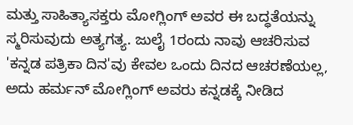ಮತ್ತು ಸಾಹಿತ್ಯಾಸಕ್ತರು ಮೋಗ್ಲಿಂಗ್ ಅವರ ಈ ಬದ್ಧತೆಯನ್ನು ಸ್ಮರಿಸುವುದು ಅತ್ಯಗತ್ಯ. ಜುಲೈ 1ರಂದು ನಾವು ಆಚರಿಸುವ 'ಕನ್ನಡ ಪತ್ರಿಕಾ ದಿನ'ವು ಕೇವಲ ಒಂದು ದಿನದ ಆಚರಣೆಯಲ್ಲ, ಅದು ಹರ್ಮನ್ ಮೋಗ್ಲಿಂಗ್ ಅವರು ಕನ್ನಡಕ್ಕೆ ನೀಡಿದ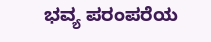ಭವ್ಯ ಪರಂಪರೆಯ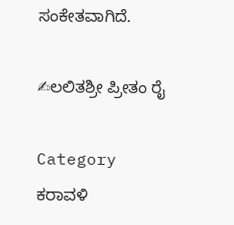ಸಂಕೇತವಾಗಿದೆ.

✍ಲಲಿತಶ್ರೀ ಪ್ರೀತಂ ರೈ

Category
ಕರಾವಳಿ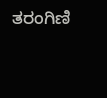ತರಂಗಿಣಿ